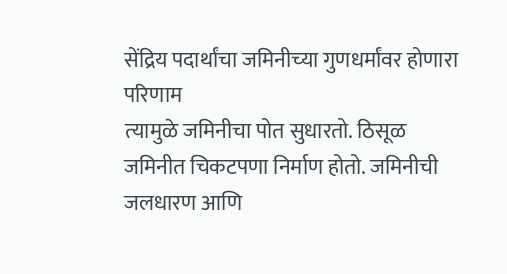सेंद्रिय पदार्थांचा जमिनीच्‍या गुणधर्मांवर होणारा परिणाम
त्‍यामुळे जमिनीचा पोत सुधारतो. ठिसूळ जमिनीत चिकटपणा निर्माण होतो. जमिनीची जलधारण आणि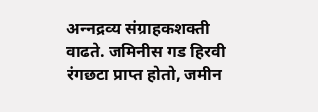अन्‍नद्रव्‍य संग्राहकशक्‍ती वाढते. जमिनीस गड हिरवी रंगछटा प्राप्‍त होतो, जमीन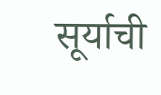सूर्याची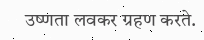उष्‍णता लवकर ग्रहण करते.